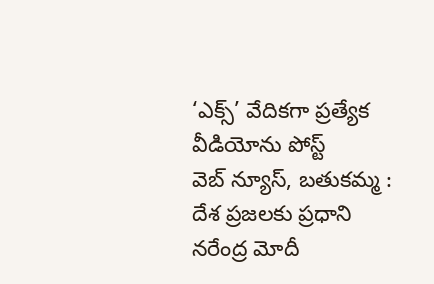‘ఎక్స్’ వేదికగా ప్రత్యేక వీడియోను పోస్ట్
వెబ్ న్యూస్, బతుకమ్మ : దేశ ప్రజలకు ప్రధాని నరేంద్ర మోదీ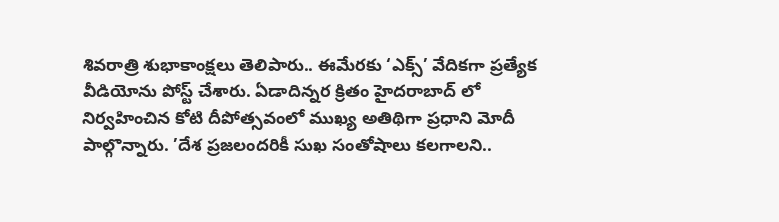శివరాత్రి శుభాకాంక్షలు తెలిపారు.. ఈమేరకు ‘ఎక్స్’ వేదికగా ప్రత్యేక వీడియోను పోస్ట్ చేశారు. ఏడాదిన్నర క్రితం హైదరాబాద్ లో నిర్వహించిన కోటి దీపోత్సవంలో ముఖ్య అతిథిగా ప్రధాని మోదీ పాల్గొన్నారు. ’దేశ ప్రజలందరికీ సుఖ సంతోషాలు కలగాలని..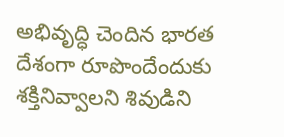అభివృద్ధి చెందిన భారత దేశంగా రూపొందేందుకు శక్తినివ్వాలని శివుడిని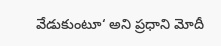వేడుకుంటూ‘ అని ప్రధాని మోదీ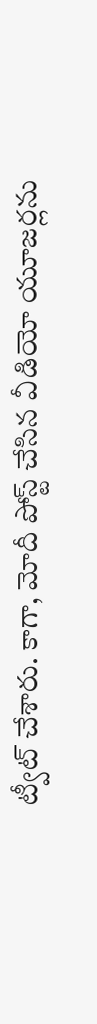ట్వీట్ చేశారు. కాగా, మోదీ పోస్ట్ చేసిన వీడియో యూజర్లను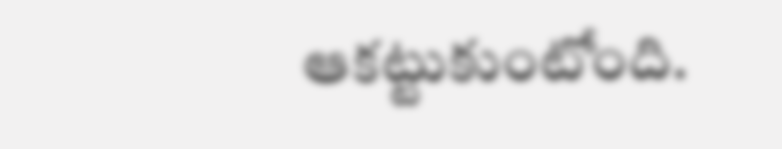ఆకట్టుకుంటోంది.